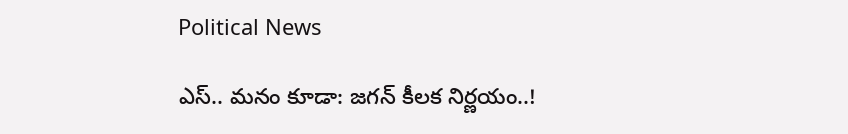Political News

ఎస్‌.. మనం కూడా: జగన్ కీలక నిర్ణయం..!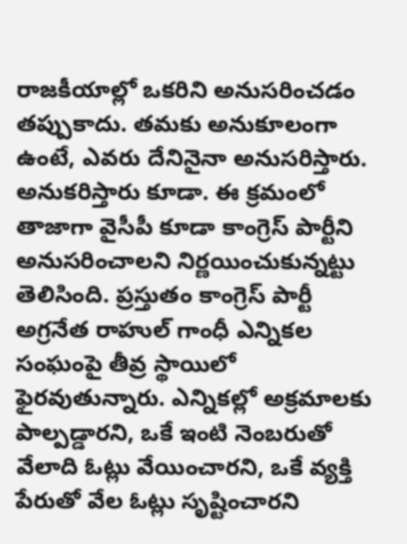రాజకీయాల్లో ఒకరిని అనుసరించడం తప్పుకాదు. తమకు అనుకూలంగా ఉంటే, ఎవరు దేనినైనా అనుసరిస్తారు. అనుకరిస్తారు కూడా. ఈ క్రమంలో తాజాగా వైసీపీ కూడా కాంగ్రెస్ పార్టీని అనుసరించాలని నిర్ణయించుకున్నట్టు తెలిసింది. ప్రస్తుతం కాంగ్రెస్ పార్టీ అగ్రనేత రాహుల్‌ గాంధీ ఎన్నికల సంఘంపై తీవ్ర స్థాయిలో ఫైరవుతున్నారు. ఎన్నికల్లో అక్రమాలకు పాల్పడ్డారని, ఒకే ఇంటి నెంబరుతో వేలాది ఓట్లు వేయించారని, ఒకే వ్యక్తి పేరుతో వేల ఓట్లు సృష్టించారని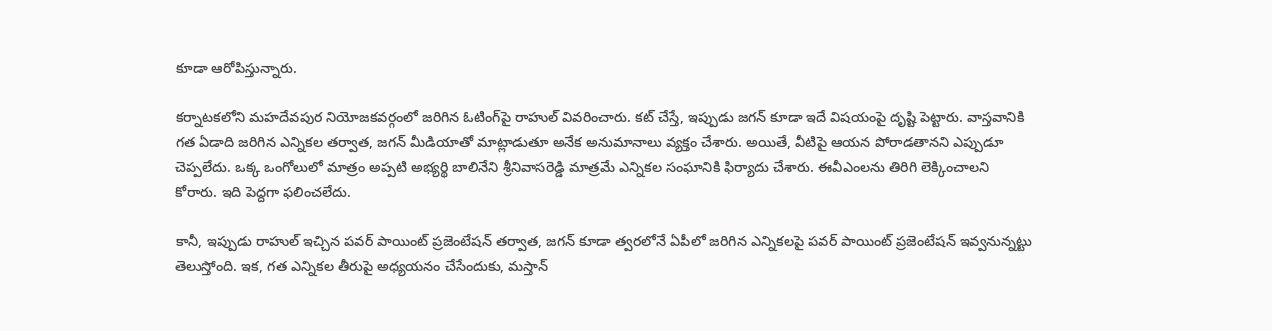కూడా ఆరోపిస్తున్నారు.

కర్నాటకలోని మహదేవపుర నియోజకవర్గంలో జరిగిన ఓటింగ్‌పై రాహుల్ వివరించారు. కట్ చేస్తే, ఇప్పుడు జగన్ కూడా ఇదే విషయంపై దృష్టి పెట్టారు. వాస్తవానికి గత ఏడాది జరిగిన ఎన్నికల తర్వాత, జగన్ మీడియాతో మాట్లాడుతూ అనేక అనుమానాలు వ్యక్తం చేశారు. అయితే, వీటిపై ఆయన పోరాడతానని ఎప్పుడూ చెప్పలేదు. ఒక్క ఒంగోలులో మాత్రం అప్పటి అభ్యర్థి బాలినేని శ్రీనివాసరెడ్డి మాత్రమే ఎన్నికల సంఘానికి ఫిర్యాదు చేశారు. ఈవీఎంలను తిరిగి లెక్కించాల‌ని కోరారు. ఇది పెద్దగా ఫలించలేదు.

కానీ, ఇప్పుడు రాహుల్ ఇచ్చిన పవర్ పాయింట్ ప్రజెంటేషన్ తర్వాత, జగన్ కూడా త్వరలోనే ఏపీలో జరిగిన ఎన్నికలపై పవర్ పాయింట్ ప్రజెంటేషన్ ఇవ్వనున్నట్టు తెలుస్తోంది. ఇక, గత ఎన్నికల తీరుపై అధ్యయనం చేసేందుకు, మస్తాన్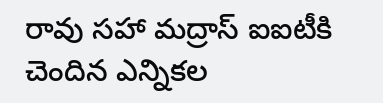రావు సహా మద్రాస్ ఐఐటీకి చెందిన ఎన్నికల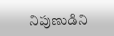నిపుణుడిని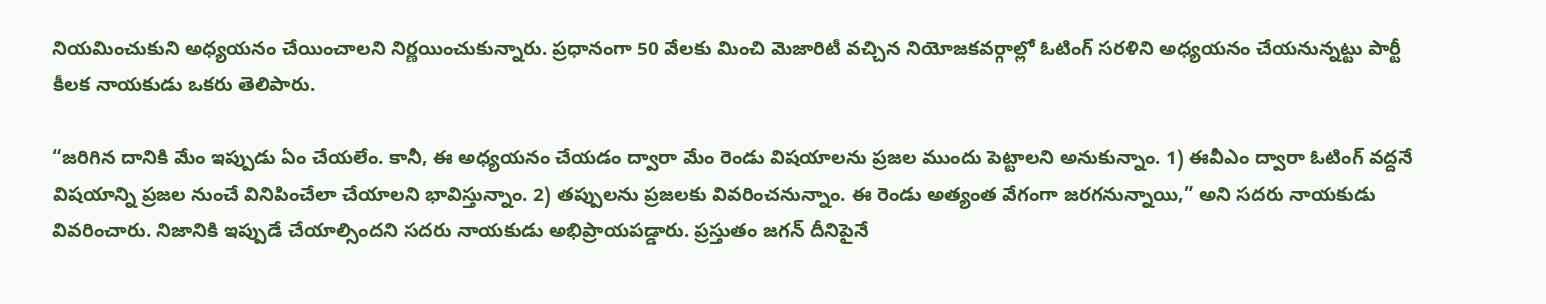నియమించుకుని అధ్యయనం చేయించాలని నిర్ణయించుకున్నారు. ప్రధానంగా 50 వేల‌కు మించి మెజారిటీ వచ్చిన నియోజకవర్గాల్లో ఓటింగ్ సరళిని అధ్యయనం చేయనున్నట్టు పార్టీ కీలక నాయకుడు ఒకరు తెలిపారు.

“జరిగిన దానికి మేం ఇప్పుడు ఏం చేయలేం. కానీ, ఈ అధ్యయనం చేయడం ద్వారా మేం రెండు విషయాలను ప్రజల ముందు పెట్టాలని అనుకున్నాం. 1) ఈవీఎం ద్వారా ఓటింగ్ వద్దనే విషయాన్ని ప్రజల నుంచే వినిపించేలా చేయాలని భావిస్తున్నాం. 2) తప్పులను ప్రజలకు వివరించనున్నాం. ఈ రెండు అత్యంత వేగంగా జరగనున్నాయి,” అని సదరు నాయకుడు వివరించారు. నిజానికి ఇప్పుడే చేయాల్సిందని సదరు నాయకుడు అభిప్రాయపడ్డారు. ప్రస్తుతం జగన్ దీనిపైనే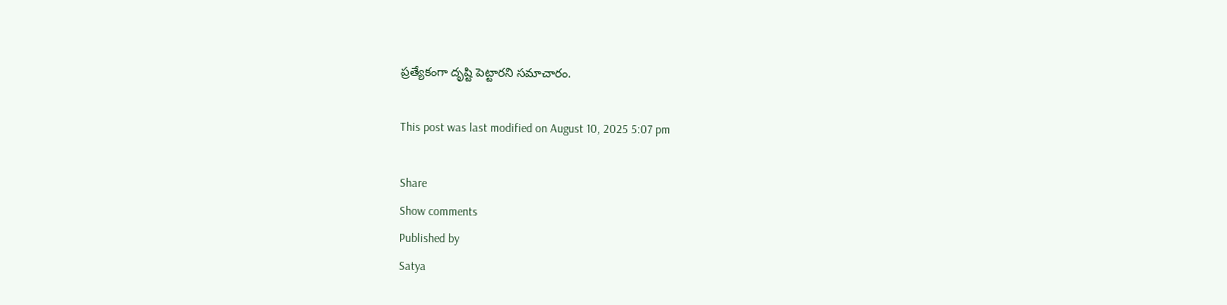ప్రత్యేకంగా దృష్టి పెట్టారని సమాచారం.

This post was last modified on August 10, 2025 5:07 pm

Share
Show comments
Published by
Satya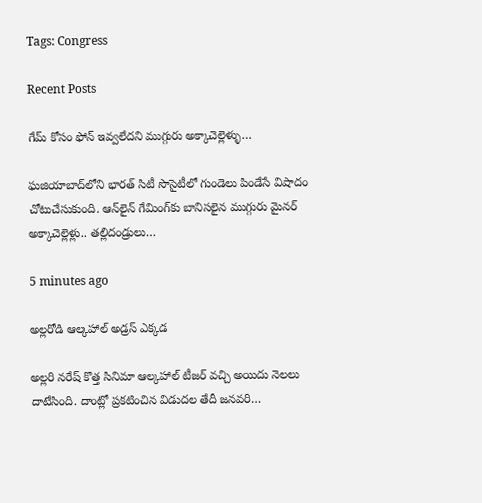Tags: Congress

Recent Posts

గేమ్ కోసం ఫోన్ ఇవ్వలేదని ముగ్గురు అక్కాచెల్లెళ్ళు…

ఘజియాబాద్‌లోని భారత్ సిటీ సొసైటీలో గుండెలు పిండేసే విషాదం చోటుచేసుకుంది. ఆన్‌లైన్ గేమింగ్‌కు బానిసలైన ముగ్గురు మైనర్ అక్కాచెల్లెళ్లు.. తల్లిదండ్రులు…

5 minutes ago

అల్లరోడి ఆల్కహాల్ అడ్రస్ ఎక్కడ

అల్లరి నరేష్ కొత్త సినిమా ఆల్కహాల్ టీజర్ వచ్చి అయిదు నెలలు దాటేసింది. దాంట్లో ప్రకటించిన విడుదల తేదీ జనవరి…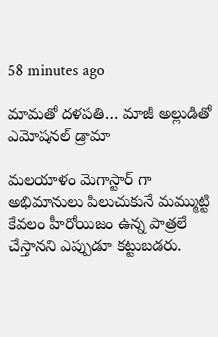58 minutes ago

మామతో దళపతి… మాజీ అల్లుడితో ఎమోషనల్ డ్రామా

మలయాళం మెగాస్టార్ గా అభిమానులు పిలుచుకునే మమ్ముట్టి కేవలం హీరోయిజం ఉన్న పాత్రలే చేస్తానని ఎప్పుడూ కట్టుబడరు.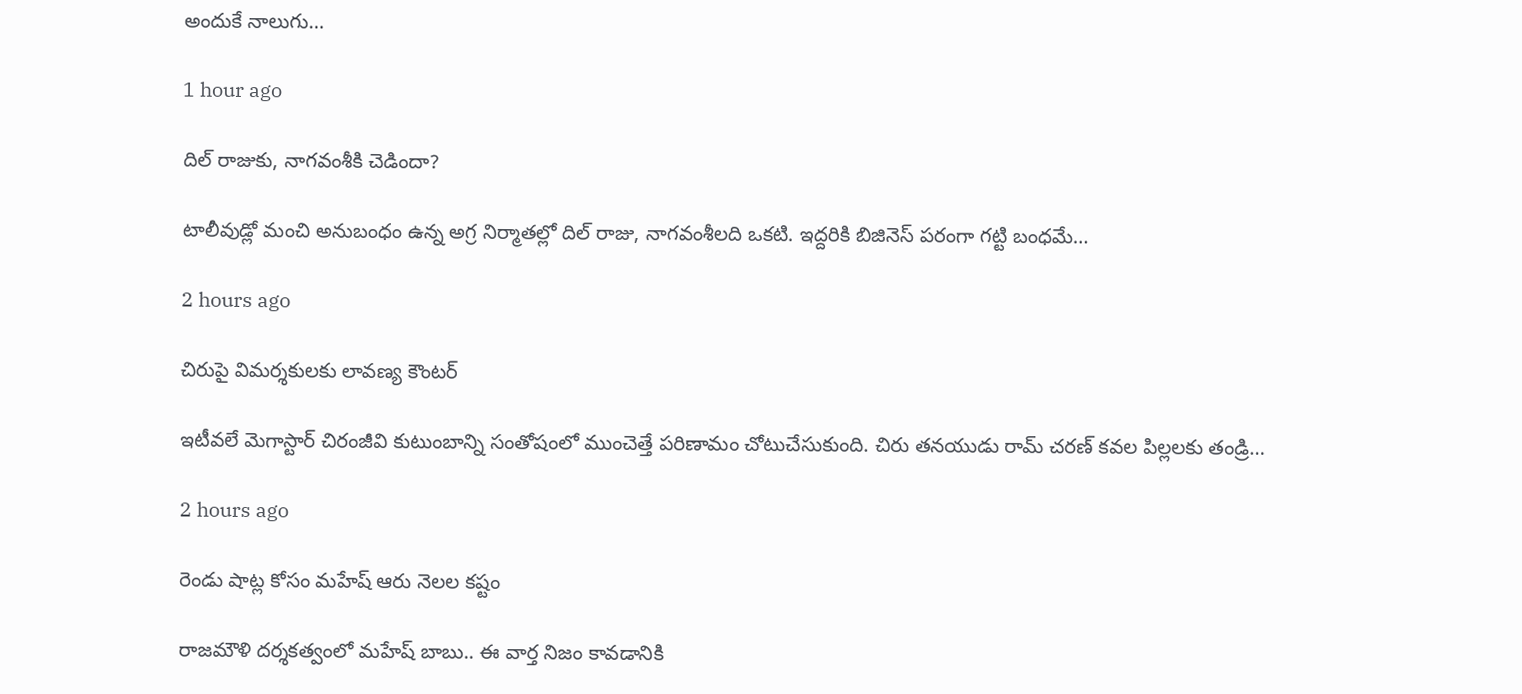అందుకే నాలుగు…

1 hour ago

దిల్ రాజుకు, నాగవంశీకి చెడిందా?

టాలీవుడ్లో మంచి అనుబంధం ఉన్న అగ్ర నిర్మాతల్లో దిల్ రాజు, నాగవంశీలది ఒకటి. ఇద్దరికి బిజినెస్ పరంగా గట్టి బంధమే…

2 hours ago

చిరుపై విమర్శకులకు లావణ్య కౌంటర్

ఇటీవలే మెగాస్టార్ చిరంజీవి కుటుంబాన్ని సంతోషంలో ముంచెత్తే పరిణామం చోటుచేసుకుంది. చిరు తనయుడు రామ్ చరణ్ కవల పిల్లలకు తండ్రి…

2 hours ago

రెండు షాట్ల కోసం మహేష్ ఆరు నెలల కష్టం

రాజమౌళి దర్శకత్వంలో మహేష్ బాబు.. ఈ వార్త నిజం కావడానికి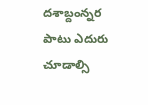దశాబ్దంన్నర పాటు ఎదురు చూడాల్సి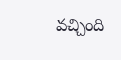వచ్చింది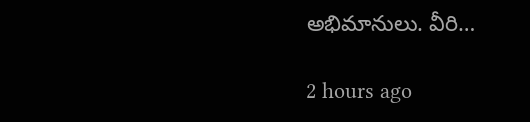అభిమానులు. వీరి…

2 hours ago